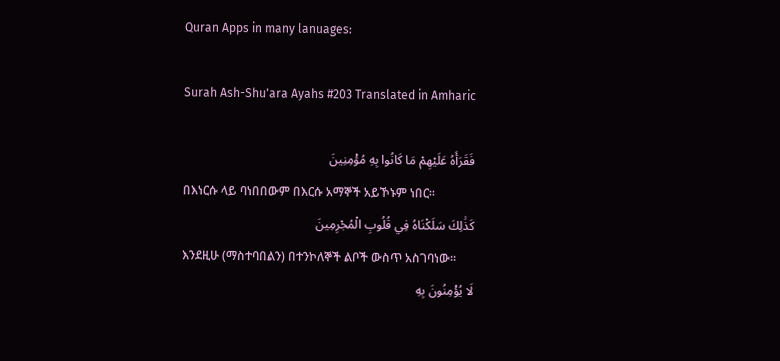Quran Apps in many lanuages:

Surah Ash-Shu'ara Ayahs #203 Translated in Amharic

فَقَرَأَهُ عَلَيْهِمْ مَا كَانُوا بِهِ مُؤْمِنِينَ
በእነርሱ ላይ ባነበበውም በእርሱ አማኞች አይኾኑም ነበር፡፡
كَذَٰلِكَ سَلَكْنَاهُ فِي قُلُوبِ الْمُجْرِمِينَ
እንደዚሁ (ማስተባበልን) በተንኮለኞች ልቦች ውስጥ አስገባነው፡፡
لَا يُؤْمِنُونَ بِهِ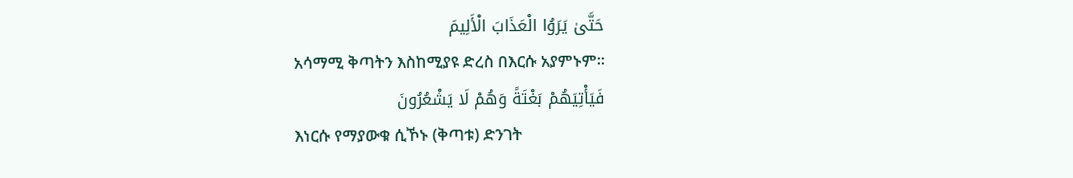حَتَّىٰ يَرَوُا الْعَذَابَ الْأَلِيمَ
አሳማሚ ቅጣትን እስከሚያዩ ድረስ በእርሱ አያምኑም፡፡
فَيَأْتِيَهُمْ بَغْتَةً وَهُمْ لَا يَشْعُرُونَ
እነርሱ የማያውቁ ሲኾኑ (ቅጣቱ) ድንገት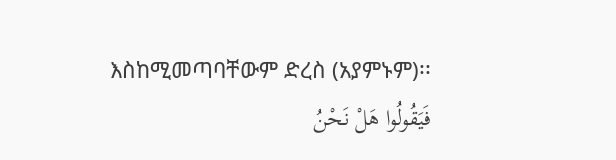እስከሚመጣባቸውም ድረስ (አያምኑም)፡፡
فَيَقُولُوا هَلْ نَحْنُ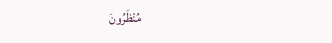مُنْظَرُونَ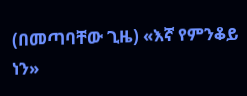(በመጣባቸው ጊዜ) «እኛ የምንቆይ ነን»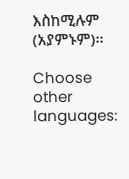እስከሚሉም (አያምኑም)፡፡

Choose other languages: